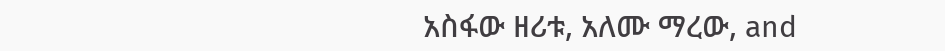አስፋው ዘሪቱ, አለሙ ማረው, and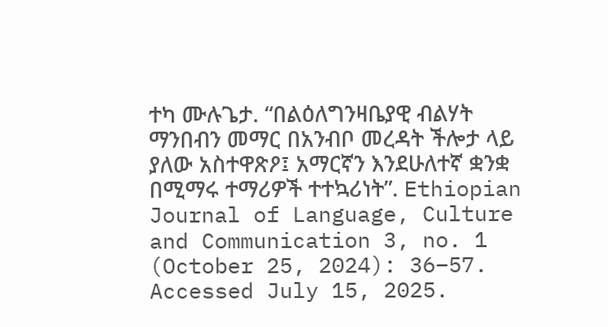ተካ ሙሉጌታ. “በልዕለግንዛቤያዊ ብልሃት ማንበብን መማር በአንብቦ መረዳት ችሎታ ላይ ያለው አስተዋጽዖ፤ አማርኛን እንደሁለተኛ ቋንቋ በሚማሩ ተማሪዎች ተተኳሪነት”. Ethiopian Journal of Language, Culture and Communication 3, no. 1 (October 25, 2024): 36–57. Accessed July 15, 2025.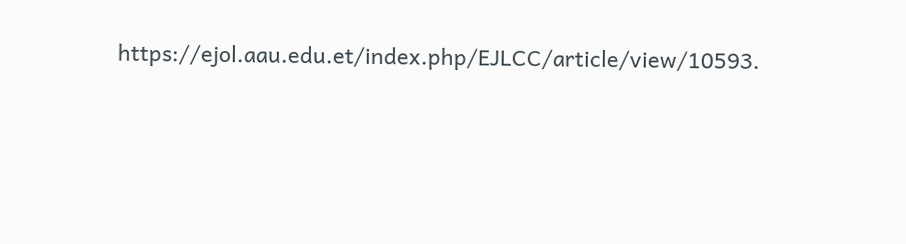https://ejol.aau.edu.et/index.php/EJLCC/article/view/10593.